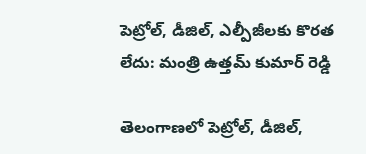పెట్రోల్, డీజిల్, ఎల్పీజీలకు కొరత లేదు: మంత్రి ఉత్తమ్ కుమార్ రెడ్డి

తెలంగాణలో పెట్రోల్, డీజిల్,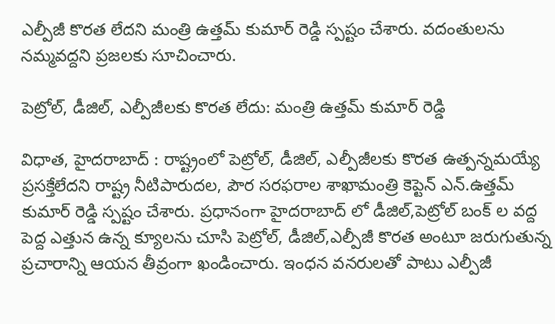ఎల్పీజీ కొరత లేదని మంత్రి ఉత్తమ్ కుమార్ రెడ్డి స్పష్టం చేశారు. వదంతులను నమ్మవద్దని ప్రజలకు సూచించారు.

పెట్రోల్, డీజిల్, ఎల్పీజీలకు కొరత లేదు: మంత్రి ఉత్తమ్ కుమార్ రెడ్డి

విధాత, హైదరాబాద్ : రాష్ట్రంలో పెట్రోల్, డీజిల్, ఎల్పీజీలకు కొరత ఉత్పన్నమయ్యే ప్రసక్తేలేదని రాష్ట్ర నీటిపారుదల, పౌర సరఫరాల శాఖామంత్రి కెప్టెన్ ఎన్.ఉత్తమ్ కుమార్ రెడ్డి స్పష్టం చేశారు. ప్రధానంగా హైదరాబాద్ లో డీజిల్,పెట్రోల్ బంక్ ల వద్ద పెద్ద ఎత్తున ఉన్న క్యూలను చూసి పెట్రోల్, డీజిల్,ఎల్పీజీ కొరత అంటూ జరుగుతున్న ప్రచారాన్ని ఆయన తీవ్రంగా ఖండించారు. ఇంధన వనరులతో పాటు ఎల్పీజీ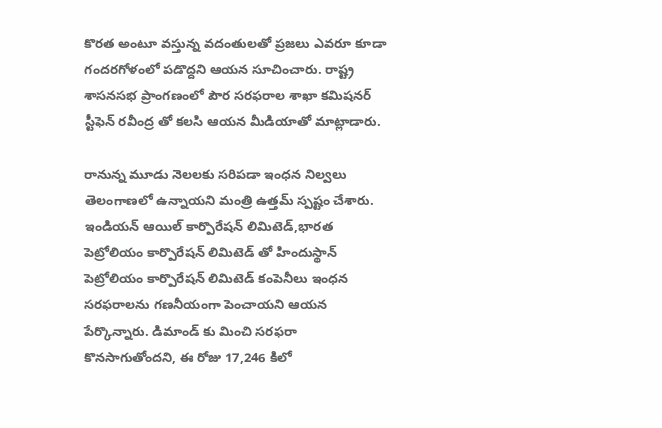కొరత అంటూ వస్తున్న వదంతులతో ప్రజలు ఎవరూ కూడా గందరగోళంలో పడొద్దని ఆయన సూచించారు. రాష్ట్ర శాసనసభ ప్రాంగణంలో పౌర సరఫరాల శాఖా కమిషనర్ స్టీఫెన్ రవీంద్ర తో కలసి ఆయన మీడియాతో మాట్లాడారు.

రానున్న మూడు నెలలకు సరిపడా ఇంధన నిల్వలు తెలంగాణలో ఉన్నాయని మంత్రి ఉత్తమ్ స్పష్టం చేశారు. ఇండియన్ ఆయిల్ కార్పొరేషన్ లిమిటెడ్,భారత పెట్రోలియం కార్పొరేషన్ లిమిటెడ్ తో హిందుస్థాన్ పెట్రోలియం కార్పొరేషన్ లిమిటెడ్ కంపెనీలు ఇంధన సరఫరాలను గణనీయంగా పెంచాయని ఆయన పేర్కొన్నారు. డిమాండ్ కు మించి సరఫరా కొనసాగుతోందని, ఈ రోజు 17,246 కిలో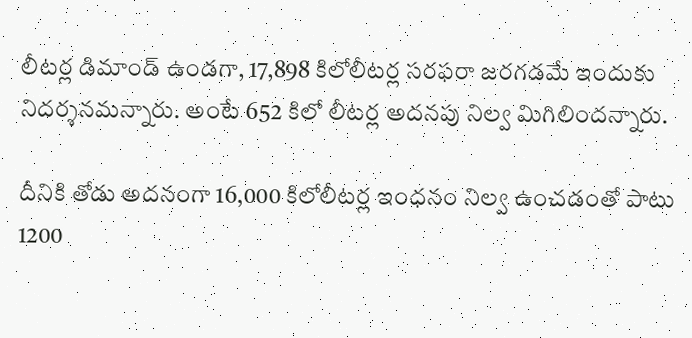లీటర్ల డిమాండ్ ఉండగా, 17,898 కిలోలీటర్ల సరఫరా జరగడమే ఇందుకు నిదర్శనమన్నారు. అంటే 652 కిలో లీటర్ల అదనపు నిల్వ మిగిలిందన్నారు.

దీనికి తోడు అదనంగా 16,000 కిలోలీటర్ల ఇంధనం నిల్వ ఉంచడంతో పాటు 1200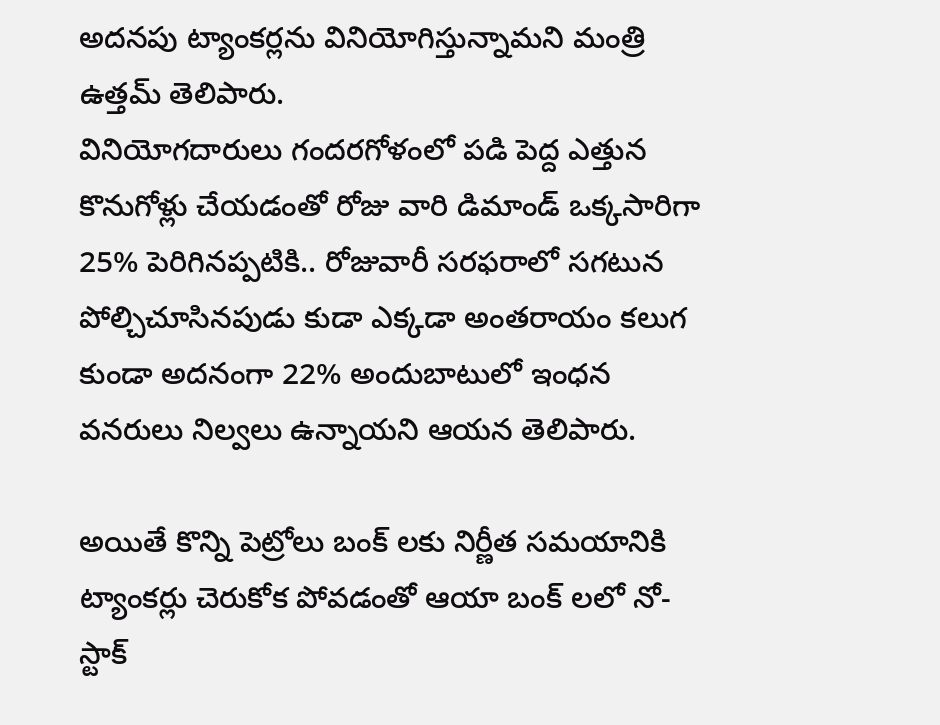అదనపు ట్యాంకర్లను వినియోగిస్తున్నామని మంత్రి ఉత్తమ్ తెలిపారు.
వినియోగదారులు గందరగోళంలో పడి పెద్ద ఎత్తున కొనుగోళ్లు చేయడంతో రోజు వారి డిమాండ్ ఒక్కసారిగా 25% పెరిగినప్పటికి.. రోజువారీ సరఫరాలో సగటున పోల్చిచూసినపుడు కుడా ఎక్కడా అంతరాయం కలుగ కుండా అదనంగా 22% అందుబాటులో ఇంధన వనరులు నిల్వలు ఉన్నాయని ఆయన తెలిపారు.

అయితే కొన్ని పెట్రోలు బంక్ లకు నిర్ణీత సమయానికి ట్యాంకర్లు చెరుకోక పోవడంతో ఆయా బంక్ లలో నో-స్టాక్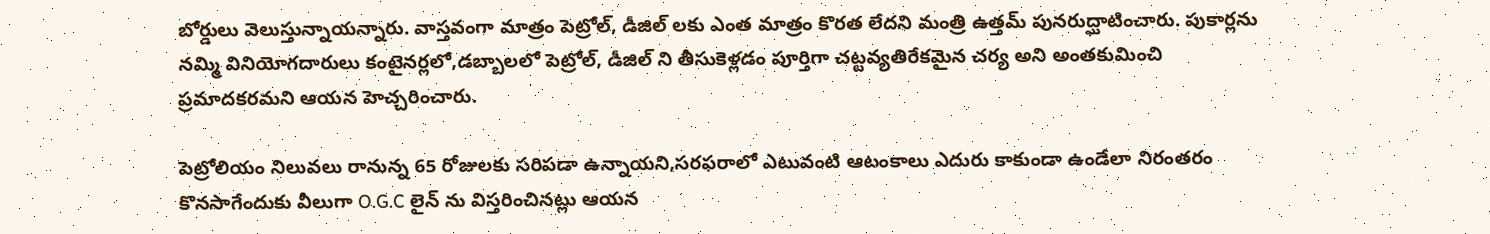బోర్డులు వెలుస్తున్నాయన్నారు. వాస్తవంగా మాత్రం పెట్రోల్, డీజిల్ లకు ఎంత మాత్రం కొరత లేదని మంత్రి ఉత్తమ్ పునరుద్ఘాటించారు. పుకార్లను నమ్మి వినియోగదారులు కంటైనర్లలో,డబ్బాలలో పెట్రోల్, డీజిల్ ని తీసుకెళ్లడం పూర్తిగా చట్టవ్యతిరేకమైన చర్య అని అంతకుమించి ప్రమాదకరమని ఆయన హెచ్చరించారు.

పెట్రోలియం నిలువలు రానున్న 65 రోజులకు సరిపడా ఉన్నాయని,సరఫరాలో ఎటువంటి ఆటంకాలు ఎదురు కాకుండా ఉండేలా నిరంతరం కొనసాగేందుకు వీలుగా O.G.C లైన్ ను విస్తరించినట్లు ఆయన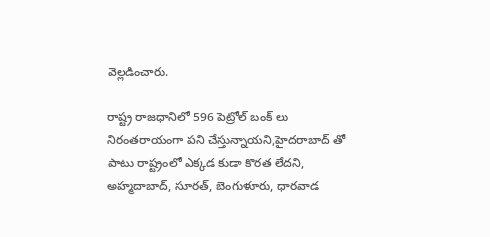వెల్లడించారు.

రాష్ట్ర రాజధానిలో 596 పెట్రోల్ బంక్ లు నిరంతరాయంగా పని చేస్తున్నాయని,హైదరాబాద్ తో పాటు రాష్ట్రంలో ఎక్కడ కుడా కొరత లేదని, అహ్మదాబాద్, సూరత్, బెంగుళూరు, ధారవాడ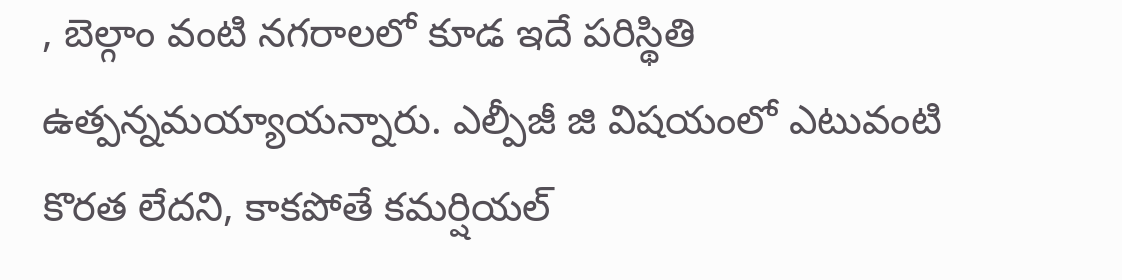, బెల్గాం వంటి నగరాలలో కూడ ఇదే పరిస్థితి ఉత్పన్నమయ్యాయన్నారు. ఎల్పీజీ జి విషయంలో ఎటువంటి కొరత లేదని, కాకపోతే కమర్షియల్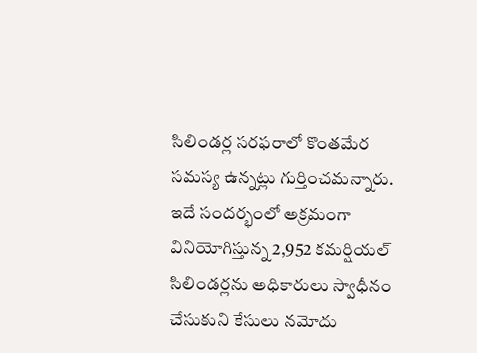సిలిండర్ల సరఫరాలో కొంతమేర సమస్య ఉన్నట్లు గుర్తించమన్నారు. ఇదే సందర్భంలో అక్రమంగా వినియోగిస్తున్న 2,952 కమర్షియల్ సిలిండర్లను అధికారులు స్వాధీనం చేసుకుని కేసులు నమోదు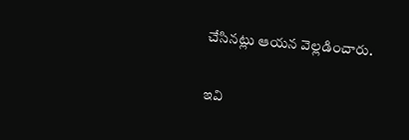చేసినట్లు ఆయన వెల్లడించారు.

ఇవి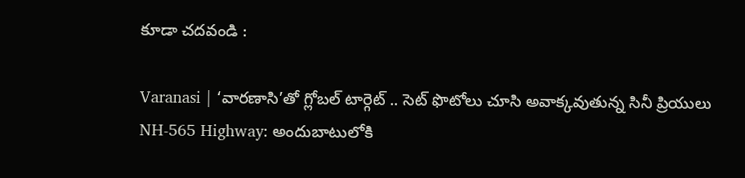కూడా చదవండి :

Varanasi | ‘వారణాసి’తో గ్లోబల్ టార్గెట్ .. సెట్ ఫొటోలు చూసి అవాక్క‌వుతున్న సినీ ప్రియులు
NH-565 Highway: అందుబాటులోకి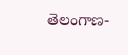తెలంగాణ-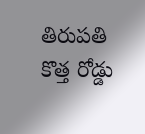తిరుపతి కొత్త రోడ్డు